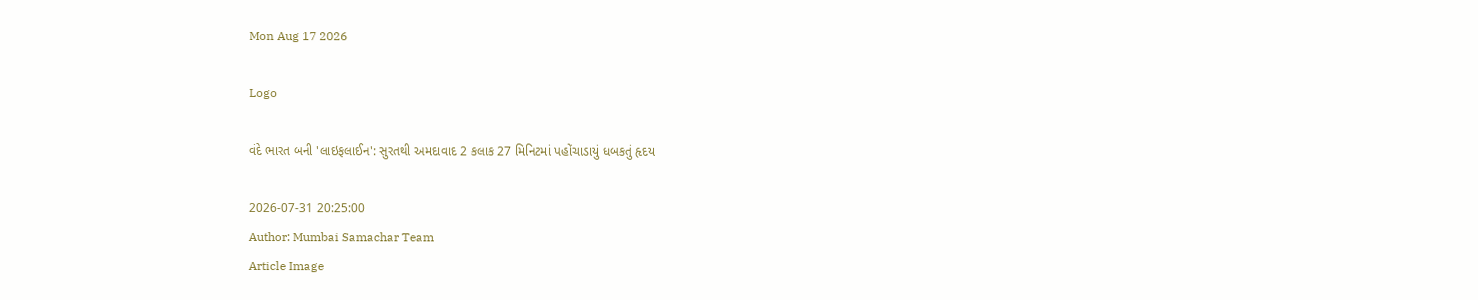Mon Aug 17 2026

Logo

વંદે ભારત બની 'લાઇફલાઈન': સુરતથી અમદાવાદ 2 કલાક 27 મિનિટમાં પહોંચાડાયું ધબકતું હૃદય

2026-07-31 20:25:00
Author: Mumbai Samachar Team
Article Image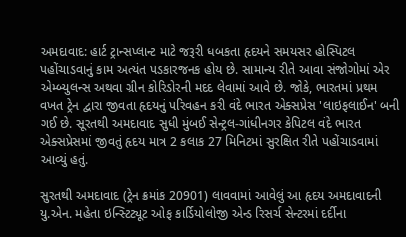અમદાવાદ: હાર્ટ ટ્રાન્સપ્લાન્ટ માટે જરૂરી ધબકતા હૃદયને સમયસર હોસ્પિટલ પહોંચાડવાનું કામ અત્યંત પડકારજનક હોય છે. સામાન્ય રીતે આવા સંજોગોમાં એર એમ્બ્યુલન્સ અથવા ગ્રીન કોરિડોરની મદદ લેવામાં આવે છે. જોકે, ભારતમાં પ્રથમ વખત ટ્રેન દ્વારા જીવતા હૃદયનું પરિવહન કરી વંદે ભારત એક્સપ્રેસ 'લાઇફલાઈન' બની ગઈ છે. સૂરતથી અમદાવાદ સુધી મુંબઈ સેન્ટ્રલ-ગાંધીનગર કેપિટલ વંદે ભારત એક્સપ્રેસમાં જીવતું હૃદય માત્ર 2 કલાક 27 મિનિટમાં સુરક્ષિત રીતે પહોંચાડવામાં આવ્યું હતું.

સુરતથી અમદાવાદ (ટ્રેન ક્રમાંક 20901) લાવવામાં આવેલું આ હૃદય અમદાવાદની યુ.એન. મહેતા ઇન્સ્ટિટ્યૂટ ઓફ કાર્ડિયોલોજી એન્ડ રિસર્ચ સેન્ટરમાં દર્દીના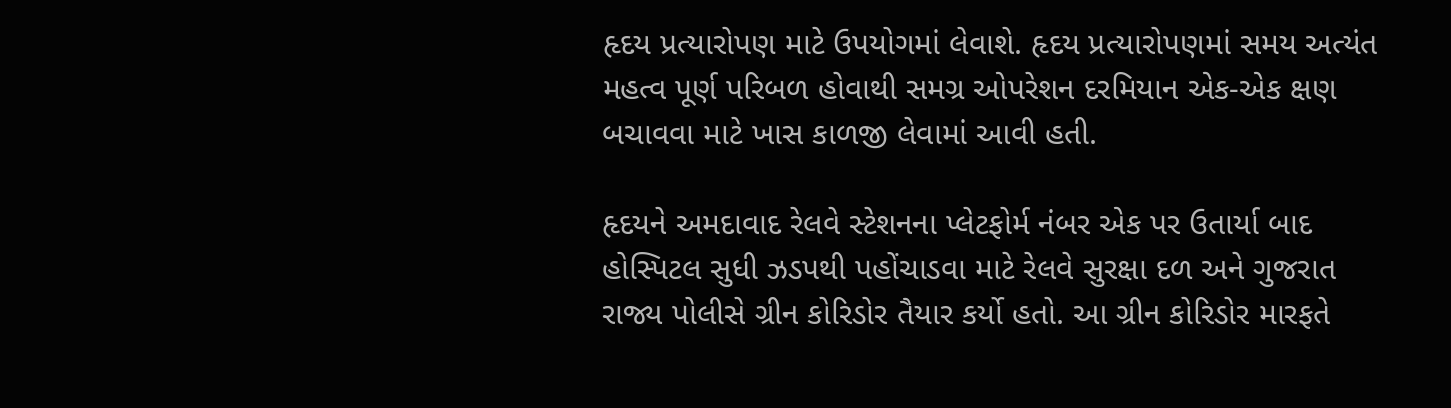હૃદય પ્રત્યારોપણ માટે ઉપયોગમાં લેવાશે. હૃદય પ્રત્યારોપણમાં સમય અત્યંત મહત્વ પૂર્ણ પરિબળ હોવાથી સમગ્ર ઓપરેશન દરમિયાન એક-એક ક્ષણ બચાવવા માટે ખાસ કાળજી લેવામાં આવી હતી.

હૃદયને અમદાવાદ રેલવે સ્ટેશનના પ્લેટફોર્મ નંબર એક પર ઉતાર્યા બાદ હોસ્પિટલ સુધી ઝડપથી પહોંચાડવા માટે રેલવે સુરક્ષા દળ અને ગુજરાત રાજ્ય પોલીસે ગ્રીન કોરિડોર તૈયાર કર્યો હતો. આ ગ્રીન કોરિડોર મારફતે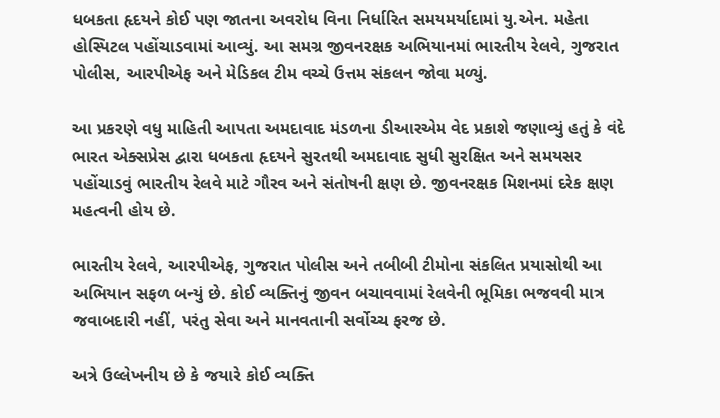ધબકતા હૃદયને કોઈ પણ જાતના અવરોધ વિના નિર્ધારિત સમયમર્યાદામાં યુ.એન. મહેતા હોસ્પિટલ પહોંચાડવામાં આવ્યું. આ સમગ્ર જીવનરક્ષક અભિયાનમાં ભારતીય રેલવે, ગુજરાત પોલીસ, આરપીએફ અને મેડિકલ ટીમ વચ્ચે ઉત્તમ સંકલન જોવા મળ્યું.

આ પ્રકરણે વધુ માહિતી આપતા અમદાવાદ મંડળના ડીઆરએમ વેદ પ્રકાશે જણાવ્યું હતું કે વંદે ભારત એક્સપ્રેસ દ્વારા ધબકતા હૃદયને સુરતથી અમદાવાદ સુધી સુરક્ષિત અને સમયસર પહોંચાડવું ભારતીય રેલવે માટે ગૌરવ અને સંતોષની ક્ષણ છે. જીવનરક્ષક મિશનમાં દરેક ક્ષણ મહત્વની હોય છે.

ભારતીય રેલવે, આરપીએફ, ગુજરાત પોલીસ અને તબીબી ટીમોના સંકલિત પ્રયાસોથી આ અભિયાન સફળ બન્યું છે. કોઈ વ્યક્તિનું જીવન બચાવવામાં રેલવેની ભૂમિકા ભજવવી માત્ર જવાબદારી નહીં, પરંતુ સેવા અને માનવતાની સર્વોચ્ચ ફરજ છે.

અત્રે ઉલ્લેખનીય છે કે જયારે કોઈ વ્યક્તિ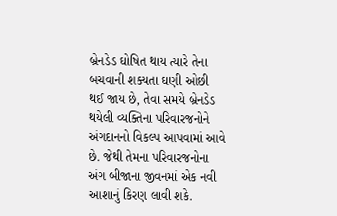બ્રેનડેડ ઘોષિત થાય ત્યારે તેના બચવાની શક્યતા ઘણી ઓછી થઈ જાય છે, તેવા સમયે બ્રેનડેડ થયેલી વ્યક્તિના પરિવારજનોને અંગદાનનો વિકલ્પ આપવામાં આવે છે. જેથી તેમના પરિવારજનોના અંગ બીજાના જીવનમાં એક નવી આશાનું કિરણ લાવી શકે.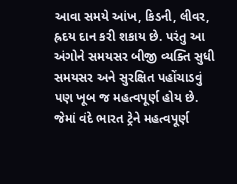આવા સમયે આંખ, કિડની, લીવર, હ્રદય દાન કરી શકાય છે. પરંતુ આ અંગોને સમયસર બીજી વ્યક્તિ સુધી સમયસર અને સુરક્ષિત પહોંચાડવું પણ ખૂબ જ મહત્વપૂર્ણ હોય છે. જેમાં વંદે ભારત ટ્રેને મહત્વપૂર્ણ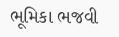ભૂમિકા ભજવી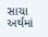સાચા અર્થમાં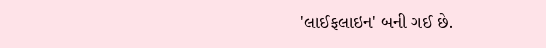'લાઈફલાઇન' બની ગઈ છે.